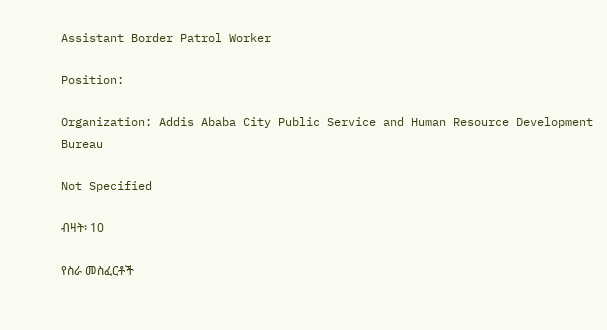Assistant Border Patrol Worker

Position:

Organization: Addis Ababa City Public Service and Human Resource Development Bureau

Not Specified

ብዛት፡ 10

የስራ መስፈርቶች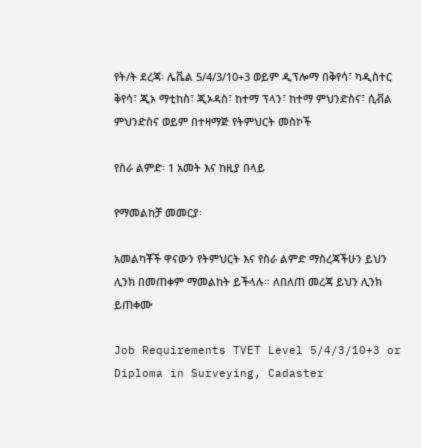የት/ት ደረጃ፡ ሌቬል 5/4/3/10+3 ወይም ዲፕሎማ በቅየሳ፣ ካዲስተር ቅየሳ፣ ጂኦ ማቲከስ፣ ጂኦዳስ፣ ከተማ ፕላን፣ ከተማ ምህንድስና፣ ሲቭል ምህንድስና ወይም በተዛማጅ የትምህርት መስኮች

የስራ ልምድ፡ 1 አመት እና ከዚያ በላይ

የማመልከቻ መመርያ፡

አመልካቾች ዋናውን የትምህርት እና የስራ ልምድ ማስረጃችሁን ይህን ሊንክ በመጠቀም ማመልከት ይችላሉ። ለበለጠ መረጃ ይህን ሊንክ ይጠቀሙ

Job Requirements TVET Level 5/4/3/10+3 or Diploma in Surveying, Cadaster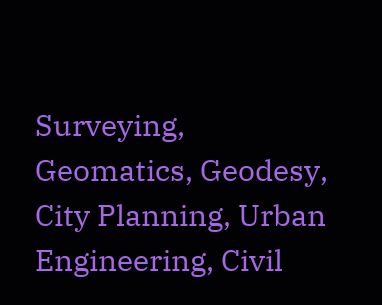Surveying, Geomatics, Geodesy, City Planning, Urban Engineering, Civil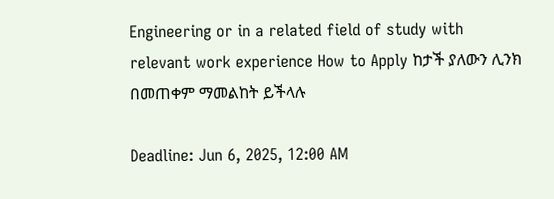Engineering or in a related field of study with relevant work experience How to Apply ከታች ያለውን ሊንክ በመጠቀም ማመልከት ይችላሉ

Deadline: Jun 6, 2025, 12:00 AM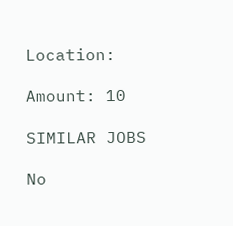Location:

Amount: 10

SIMILAR JOBS

No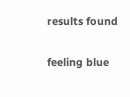results found

feeling blue